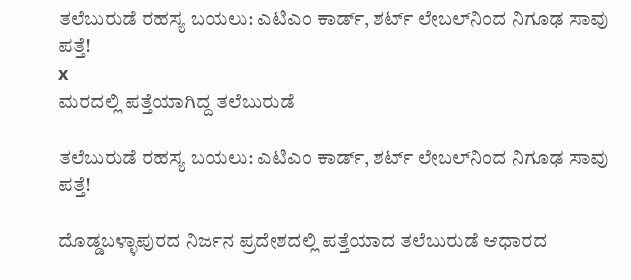ತಲೆಬುರುಡೆ ರಹಸ್ಯ ಬಯಲು: ಎಟಿಎಂ ಕಾರ್ಡ್, ಶರ್ಟ್ ಲೇಬಲ್‌ನಿಂದ ನಿಗೂಢ ಸಾವು ಪತ್ತೆ!
x
ಮರದಲ್ಲಿ ಪತ್ತೆಯಾಗಿದ್ದ ತಲೆಬುರುಡೆ

ತಲೆಬುರುಡೆ ರಹಸ್ಯ ಬಯಲು: ಎಟಿಎಂ ಕಾರ್ಡ್, ಶರ್ಟ್ ಲೇಬಲ್‌ನಿಂದ ನಿಗೂಢ ಸಾವು ಪತ್ತೆ!

ದೊಡ್ಡಬಳ್ಳಾಪುರದ ನಿರ್ಜನ ಪ್ರದೇಶದಲ್ಲಿ ಪತ್ತೆಯಾದ ತಲೆಬುರುಡೆ ಆಧಾರದ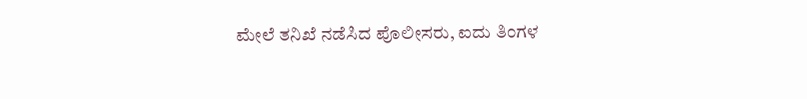ಮೇಲೆ ತನಿಖೆ ನಡೆಸಿದ ಪೊಲೀಸರು, ಐದು ತಿಂಗಳ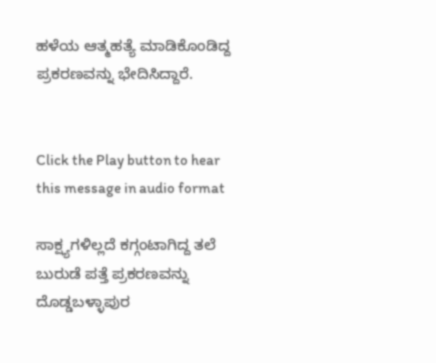ಹಳೆಯ ಆತ್ಮಹತ್ಯೆ ಮಾಡಿಕೊಂಡಿದ್ದ ಪ್ರಕರಣವನ್ನು ಭೇದಿಸಿದ್ದಾರೆ.


Click the Play button to hear this message in audio format

ಸಾಕ್ಷ್ಯಗಳಿಲ್ಲದೆ ಕಗ್ಗಂಟಾಗಿದ್ದ ತಲೆ ಬುರುಡೆ ಪತ್ತೆ ಪ್ರಕರಣವನ್ನು ದೊಡ್ಡಬಳ್ಳಾಪುರ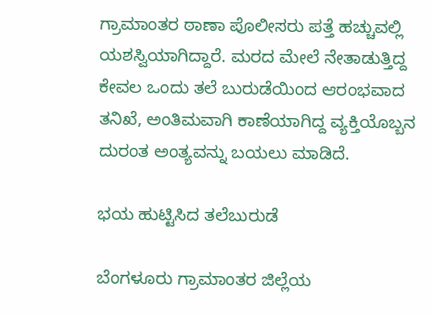ಗ್ರಾಮಾಂತರ ಠಾಣಾ ಪೊಲೀಸರು ಪತ್ತೆ ಹಚ್ಚುವಲ್ಲಿ ಯಶಸ್ವಿಯಾಗಿದ್ದಾರೆ. ಮರದ ಮೇಲೆ ನೇತಾಡುತ್ತಿದ್ದ ಕೇವಲ ಒಂದು ತಲೆ ಬುರುಡೆಯಿಂದ ಆರಂಭವಾದ ತನಿಖೆ, ಅಂತಿಮವಾಗಿ ಕಾಣೆಯಾಗಿದ್ದ ವ್ಯಕ್ತಿಯೊಬ್ಬನ ದುರಂತ ಅಂತ್ಯವನ್ನು ಬಯಲು ಮಾಡಿದೆ.

ಭಯ ಹುಟ್ಟಿಸಿದ ತಲೆಬುರುಡೆ

ಬೆಂಗಳೂರು ಗ್ರಾಮಾಂತರ ಜಿಲ್ಲೆಯ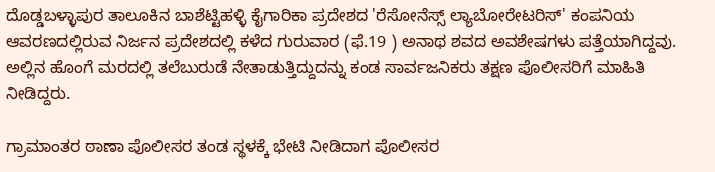ದೊಡ್ಡಬಳ್ಳಾಪುರ ತಾಲೂಕಿನ ಬಾಶೆಟ್ಟಿಹಳ್ಳಿ ಕೈಗಾರಿಕಾ ಪ್ರದೇಶದ 'ರೆಸೋನೆಸ್ಸ್ ಲ್ಯಾಬೋರೇಟರಿಸ್' ಕಂಪನಿಯ ಆವರಣದಲ್ಲಿರುವ ನಿರ್ಜನ ಪ್ರದೇಶದಲ್ಲಿ ಕಳೆದ ಗುರುವಾರ (ಫೆ.19 ) ಅನಾಥ ಶವದ ಅವಶೇಷಗಳು ಪತ್ತೆಯಾಗಿದ್ದವು. ಅಲ್ಲಿನ ಹೊಂಗೆ ಮರದಲ್ಲಿ ತಲೆಬುರುಡೆ ನೇತಾಡುತ್ತಿದ್ದುದನ್ನು ಕಂಡ ಸಾರ್ವಜನಿಕರು ತಕ್ಷಣ ಪೊಲೀಸರಿಗೆ ಮಾಹಿತಿ ನೀಡಿದ್ದರು.

ಗ್ರಾಮಾಂತರ ಠಾಣಾ ಪೊಲೀಸರ ತಂಡ ಸ್ಥಳಕ್ಕೆ ಭೇಟಿ ನೀಡಿದಾಗ ಪೊಲೀಸರ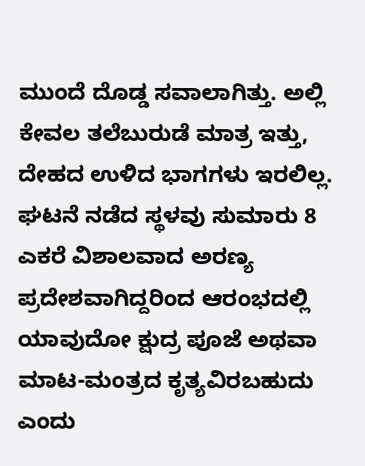ಮುಂದೆ ದೊಡ್ಡ ಸವಾಲಾಗಿತ್ತು. ಅಲ್ಲಿ ಕೇವಲ ತಲೆಬುರುಡೆ ಮಾತ್ರ ಇತ್ತು, ದೇಹದ ಉಳಿದ ಭಾಗಗಳು ಇರಲಿಲ್ಲ. ಘಟನೆ ನಡೆದ ಸ್ಥಳವು ಸುಮಾರು 8 ಎಕರೆ ವಿಶಾಲವಾದ ಅರಣ್ಯ ಪ್ರದೇಶವಾಗಿದ್ದರಿಂದ ಆರಂಭದಲ್ಲಿ ಯಾವುದೋ ಕ್ಷುದ್ರ ಪೂಜೆ ಅಥವಾ ಮಾಟ-ಮಂತ್ರದ ಕೃತ್ಯವಿರಬಹುದು ಎಂದು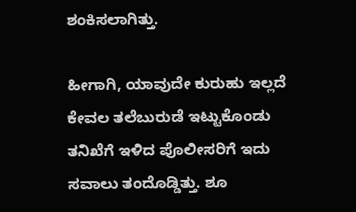ಶಂಕಿಸಲಾಗಿತ್ತು.

ಹೀಗಾಗಿ, ಯಾವುದೇ ಕುರುಹು ಇಲ್ಲದೆ ಕೇವಲ ತಲೆಬುರುಡೆ ಇಟ್ಟುಕೊಂಡು ತನಿಖೆಗೆ ಇಳಿದ ಪೊಲೀಸರಿಗೆ ಇದು ಸವಾಲು ತಂದೊಡ್ಡಿತ್ತು. ಶೂ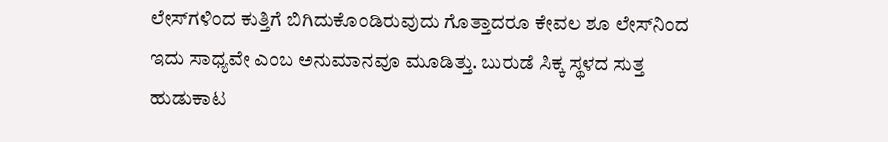ಲೇಸ್‌ಗಳಿಂದ ಕುತ್ತಿಗೆ ಬಿಗಿದುಕೊಂಡಿರುವುದು ಗೊತ್ತಾದರೂ ಕೇವಲ ಶೂ ಲೇಸ್‌ನಿಂದ ಇದು ಸಾಧ್ಯವೇ ಎಂಬ ಅನುಮಾನವೂ ಮೂಡಿತ್ತು. ಬುರುಡೆ ಸಿಕ್ಕ ಸ್ಥಳದ ಸುತ್ತ ಹುಡುಕಾಟ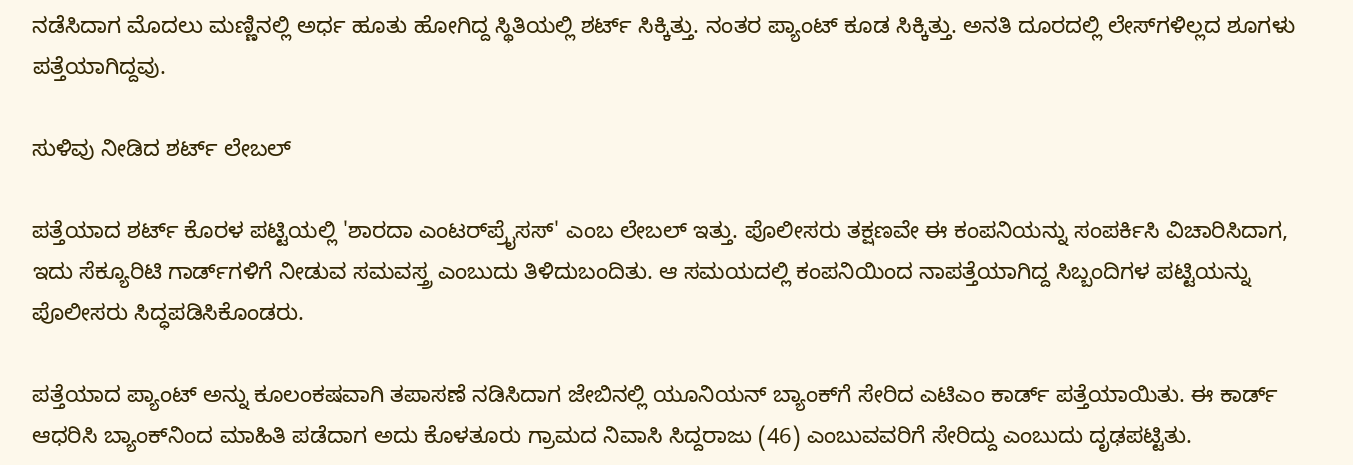ನಡೆಸಿದಾಗ ಮೊದಲು ಮಣ್ಣಿನಲ್ಲಿ ಅರ್ಧ ಹೂತು ಹೋಗಿದ್ದ ಸ್ಥಿತಿಯಲ್ಲಿ ಶರ್ಟ್‌ ಸಿಕ್ಕಿತ್ತು. ನಂತರ ಪ್ಯಾಂಟ್ ಕೂಡ ಸಿಕ್ಕಿತ್ತು. ಅನತಿ ದೂರದಲ್ಲಿ ಲೇಸ್‌ಗಳಿಲ್ಲದ ಶೂಗಳು ಪತ್ತೆಯಾಗಿದ್ದವು.

ಸುಳಿವು ನೀಡಿದ ಶರ್ಟ್‌ ಲೇಬಲ್‌

ಪತ್ತೆಯಾದ ಶರ್ಟ್‌ ಕೊರಳ ಪಟ್ಟಿಯಲ್ಲಿ 'ಶಾರದಾ ಎಂಟರ್‌ಪ್ರೈಸಸ್' ಎಂಬ ಲೇಬಲ್ ಇತ್ತು. ಪೊಲೀಸರು ತಕ್ಷಣವೇ ಈ ಕಂಪನಿಯನ್ನು ಸಂಪರ್ಕಿಸಿ ವಿಚಾರಿಸಿದಾಗ, ಇದು ಸೆಕ್ಯೂರಿಟಿ ಗಾರ್ಡ್‌ಗಳಿಗೆ ನೀಡುವ ಸಮವಸ್ತ್ರ ಎಂಬುದು ತಿಳಿದುಬಂದಿತು. ಆ ಸಮಯದಲ್ಲಿ ಕಂಪನಿಯಿಂದ ನಾಪತ್ತೆಯಾಗಿದ್ದ ಸಿಬ್ಬಂದಿಗಳ ಪಟ್ಟಿಯನ್ನು ಪೊಲೀಸರು ಸಿದ್ಧಪಡಿಸಿಕೊಂಡರು.

ಪತ್ತೆಯಾದ ಪ್ಯಾಂಟ್ ಅನ್ನು ಕೂಲಂಕಷವಾಗಿ ತಪಾಸಣೆ ನಡಿಸಿದಾಗ ಜೇಬಿನಲ್ಲಿ ಯೂನಿಯನ್ ಬ್ಯಾಂಕ್‌ಗೆ ಸೇರಿದ ಎಟಿಎಂ ಕಾರ್ಡ್ ಪತ್ತೆಯಾಯಿತು. ಈ ಕಾರ್ಡ್ ಆಧರಿಸಿ ಬ್ಯಾಂಕ್‌ನಿಂದ ಮಾಹಿತಿ ಪಡೆದಾಗ ಅದು ಕೊಳತೂರು ಗ್ರಾಮದ ನಿವಾಸಿ ಸಿದ್ದರಾಜು (46) ಎಂಬುವವರಿಗೆ ಸೇರಿದ್ದು ಎಂಬುದು ದೃಢಪಟ್ಟಿತು.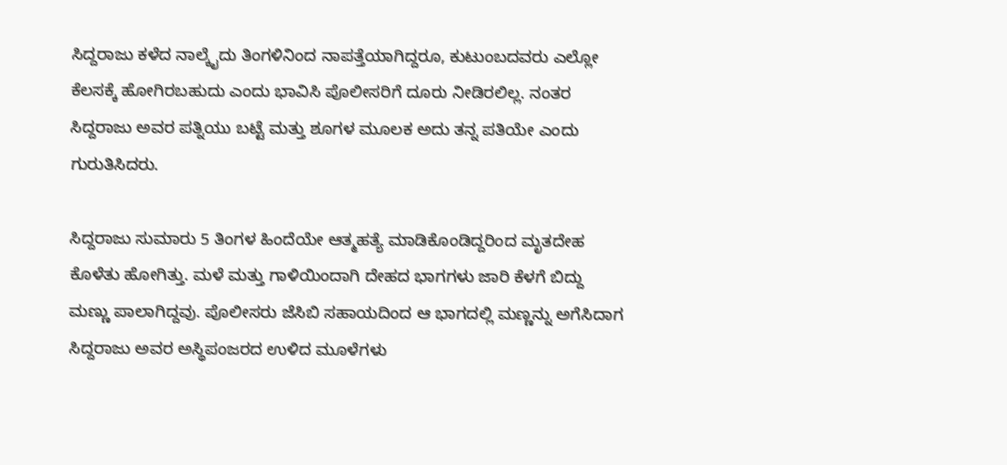ಸಿದ್ದರಾಜು ಕಳೆದ ನಾಲ್ಕೈದು ತಿಂಗಳಿನಿಂದ ನಾಪತ್ತೆಯಾಗಿದ್ದರೂ, ಕುಟುಂಬದವರು ಎಲ್ಲೋ ಕೆಲಸಕ್ಕೆ ಹೋಗಿರಬಹುದು ಎಂದು ಭಾವಿಸಿ ಪೊಲೀಸರಿಗೆ ದೂರು ನೀಡಿರಲಿಲ್ಲ. ನಂತರ ಸಿದ್ದರಾಜು ಅವರ ಪತ್ನಿಯು ಬಟ್ಟೆ ಮತ್ತು ಶೂಗಳ ಮೂಲಕ ಅದು ತನ್ನ ಪತಿಯೇ ಎಂದು ಗುರುತಿಸಿದರು.

ಸಿದ್ದರಾಜು ಸುಮಾರು 5 ತಿಂಗಳ ಹಿಂದೆಯೇ ಆತ್ಮಹತ್ಯೆ ಮಾಡಿಕೊಂಡಿದ್ದರಿಂದ ಮೃತದೇಹ ಕೊಳೆತು ಹೋಗಿತ್ತು. ಮಳೆ ಮತ್ತು ಗಾಳಿಯಿಂದಾಗಿ ದೇಹದ ಭಾಗಗಳು ಜಾರಿ ಕೆಳಗೆ ಬಿದ್ದು ಮಣ್ಣು ಪಾಲಾಗಿದ್ದವು. ಪೊಲೀಸರು ಜೆಸಿಬಿ ಸಹಾಯದಿಂದ ಆ ಭಾಗದಲ್ಲಿ ಮಣ್ಣನ್ನು ಅಗೆಸಿದಾಗ ಸಿದ್ದರಾಜು ಅವರ ಅಸ್ಥಿಪಂಜರದ ಉಳಿದ ಮೂಳೆಗಳು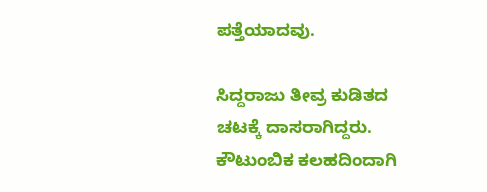ಪತ್ತೆಯಾದವು.

ಸಿದ್ದರಾಜು ತೀವ್ರ ಕುಡಿತದ ಚಟಕ್ಕೆ ದಾಸರಾಗಿದ್ದರು. ಕೌಟುಂಬಿಕ ಕಲಹದಿಂದಾಗಿ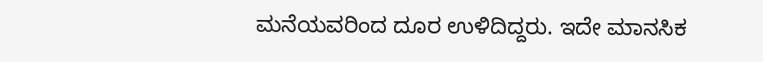ಮನೆಯವರಿಂದ ದೂರ ಉಳಿದಿದ್ದರು. ಇದೇ ಮಾನಸಿಕ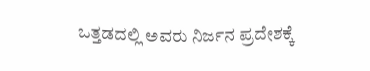ಒತ್ತಡದಲ್ಲಿ ಅವರು ನಿರ್ಜನ ಪ್ರದೇಶಕ್ಕೆ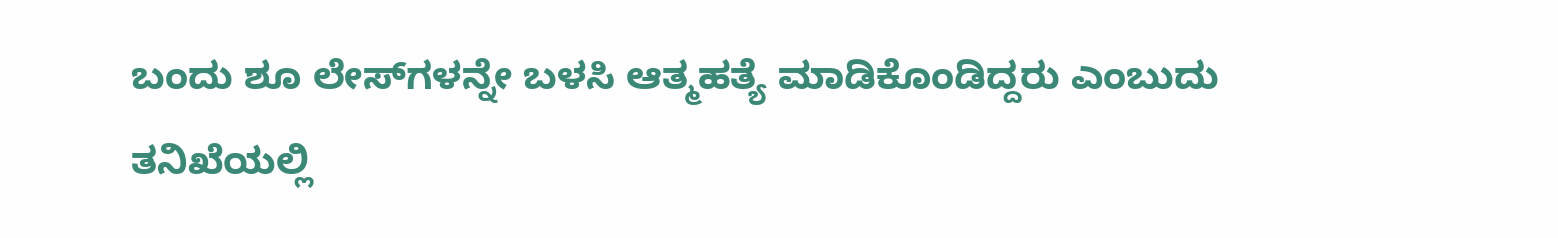ಬಂದು ಶೂ ಲೇಸ್‌ಗಳನ್ನೇ ಬಳಸಿ ಆತ್ಮಹತ್ಯೆ ಮಾಡಿಕೊಂಡಿದ್ದರು ಎಂಬುದು ತನಿಖೆಯಲ್ಲಿ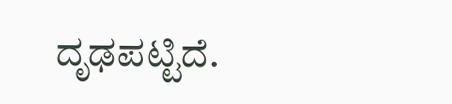ದೃಢಪಟ್ಟಿದೆ.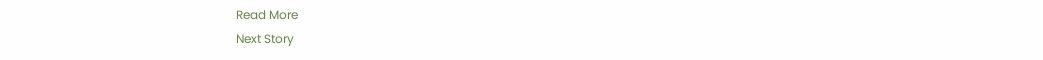Read More
Next Story